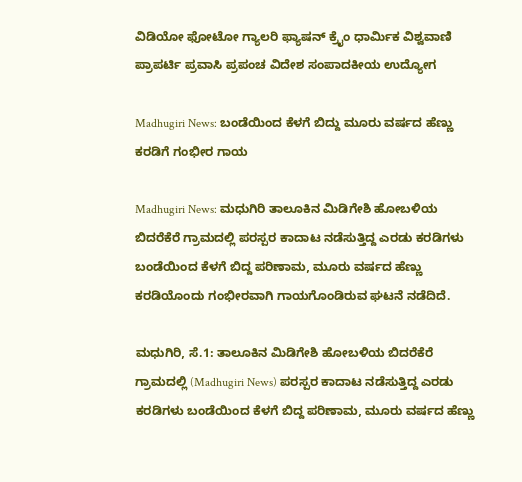ವಿಡಿಯೋ ಫೋಟೋ ಗ್ಯಾಲರಿ ಫ್ಯಾಷನ್ ಕ್ರೈಂ ಧಾರ್ಮಿಕ ವಿಶ್ವವಾಣಿ ಪ್ರಾಪರ್ಟಿ ಪ್ರವಾಸಿ ಪ್ರಪಂಚ ವಿದೇಶ ಸಂಪಾದಕೀಯ ಉದ್ಯೋಗ

Madhugiri News: ಬಂಡೆಯಿಂದ ಕೆಳಗೆ ಬಿದ್ದು ಮೂರು ವರ್ಷದ ಹೆಣ್ಣು ಕರಡಿಗೆ ಗಂಭೀರ ಗಾಯ

Madhugiri News: ಮಧುಗಿರಿ ತಾಲೂಕಿನ ಮಿಡಿಗೇಶಿ ಹೋಬಳಿಯ ಬಿದರೆಕೆರೆ ಗ್ರಾಮದಲ್ಲಿ ಪರಸ್ಪರ ಕಾದಾಟ ನಡೆಸುತ್ತಿದ್ದ ಎರಡು ಕರಡಿಗಳು ಬಂಡೆಯಿಂದ ಕೆಳಗೆ ಬಿದ್ದ ಪರಿಣಾಮ, ಮೂರು ವರ್ಷದ ಹೆಣ್ಣು ಕರಡಿಯೊಂದು ಗಂಭೀರವಾಗಿ ಗಾಯಗೊಂಡಿರುವ ಘಟನೆ ನಡೆದಿದೆ.

ಮಧುಗಿರಿ, ಸೆ.1: ತಾಲೂಕಿನ ಮಿಡಿಗೇಶಿ ಹೋಬಳಿಯ ಬಿದರೆಕೆರೆ ಗ್ರಾಮದಲ್ಲಿ (Madhugiri News) ಪರಸ್ಪರ ಕಾದಾಟ ನಡೆಸುತ್ತಿದ್ದ ಎರಡು ಕರಡಿಗಳು ಬಂಡೆಯಿಂದ ಕೆಳಗೆ ಬಿದ್ದ ಪರಿಣಾಮ, ಮೂರು ವರ್ಷದ ಹೆಣ್ಣು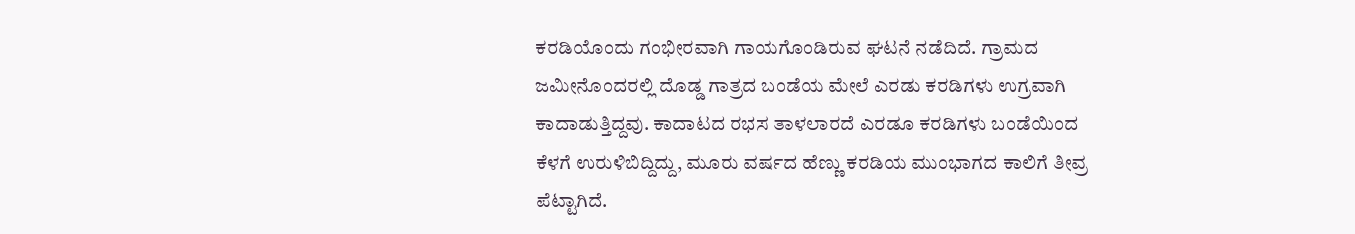ಕರಡಿಯೊಂದು ಗಂಭೀರವಾಗಿ ಗಾಯಗೊಂಡಿರುವ ಘಟನೆ ನಡೆದಿದೆ. ಗ್ರಾಮದ ಜಮೀನೊಂದರಲ್ಲಿ ದೊಡ್ಡ ಗಾತ್ರದ ಬಂಡೆಯ ಮೇಲೆ ಎರಡು ಕರಡಿಗಳು ಉಗ್ರವಾಗಿ ಕಾದಾಡುತ್ತಿದ್ದವು. ಕಾದಾಟದ ರಭಸ ತಾಳಲಾರದೆ ಎರಡೂ ಕರಡಿಗಳು ಬಂಡೆಯಿಂದ ಕೆಳಗೆ ಉರುಳಿಬಿದ್ದಿದ್ದು, ಮೂರು ವರ್ಷದ ಹೆಣ್ಣು ಕರಡಿಯ ಮುಂಭಾಗದ ಕಾಲಿಗೆ ತೀವ್ರ ಪೆಟ್ಟಾಗಿದೆ.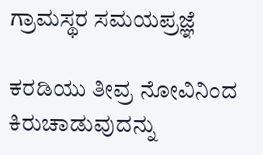ಗ್ರಾಮಸ್ಥರ ಸಮಯಪ್ರಜ್ಞೆ

ಕರಡಿಯು ತೀವ್ರ ನೋವಿನಿಂದ ಕಿರುಚಾಡುವುದನ್ನು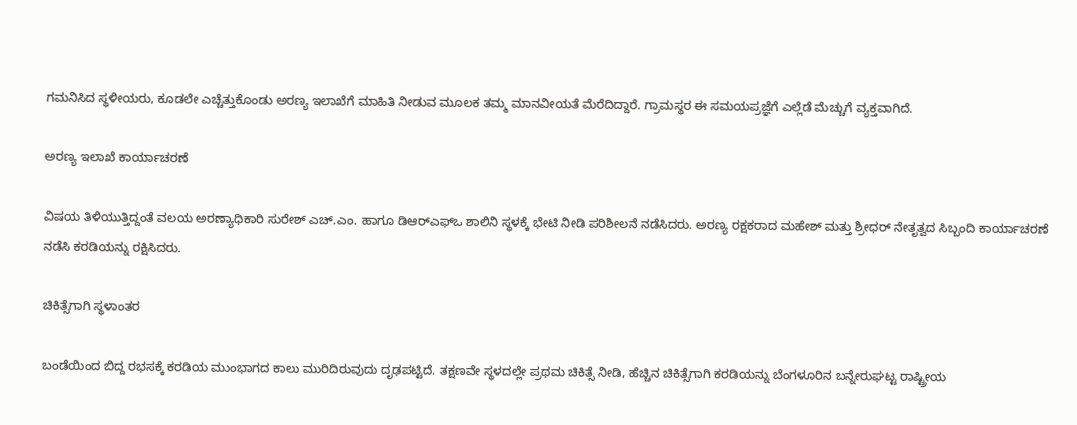ಗಮನಿಸಿದ ಸ್ಥಳೀಯರು, ಕೂಡಲೇ ಎಚ್ಚೆತ್ತುಕೊಂಡು ಅರಣ್ಯ ಇಲಾಖೆಗೆ ಮಾಹಿತಿ ನೀಡುವ ಮೂಲಕ ತಮ್ಮ ಮಾನವೀಯತೆ ಮೆರೆದಿದ್ದಾರೆ. ಗ್ರಾಮಸ್ಥರ ಈ ಸಮಯಪ್ರಜ್ಞೆಗೆ ಎಲ್ಲೆಡೆ ಮೆಚ್ಚುಗೆ ವ್ಯಕ್ತವಾಗಿದೆ.

ಅರಣ್ಯ ಇಲಾಖೆ ಕಾರ್ಯಾಚರಣೆ

ವಿಷಯ ತಿಳಿಯುತ್ತಿದ್ದಂತೆ ವಲಯ ಅರಣ್ಯಾಧಿಕಾರಿ ಸುರೇಶ್‌ ಎಚ್.ಎಂ. ಹಾಗೂ ಡಿಆರ್‌ಎಫ್‌ಒ ಶಾಲಿನಿ ಸ್ಥಳಕ್ಕೆ ಭೇಟಿ ನೀಡಿ ಪರಿಶೀಲನೆ ನಡೆಸಿದರು. ಅರಣ್ಯ ರಕ್ಷಕರಾದ ಮಹೇಶ್ ಮತ್ತು ಶ್ರೀಧರ್ ನೇತೃತ್ವದ ಸಿಬ್ಬಂದಿ ಕಾರ್ಯಾಚರಣೆ ನಡೆಸಿ ಕರಡಿಯನ್ನು ರಕ್ಷಿಸಿದರು.

ಚಿಕಿತ್ಸೆಗಾಗಿ ಸ್ಥಳಾಂತರ

ಬಂಡೆಯಿಂದ ಬಿದ್ದ ರಭಸಕ್ಕೆ ಕರಡಿಯ ಮುಂಭಾಗದ ಕಾಲು ಮುರಿದಿರುವುದು ದೃಢಪಟ್ಟಿದೆ. ತಕ್ಷಣವೇ ಸ್ಥಳದಲ್ಲೇ ಪ್ರಥಮ ಚಿಕಿತ್ಸೆ ನೀಡಿ, ಹೆಚ್ಚಿನ ಚಿಕಿತ್ಸೆಗಾಗಿ ಕರಡಿಯನ್ನು ಬೆಂಗಳೂರಿನ ಬನ್ನೇರುಘಟ್ಟ ರಾಷ್ಟ್ರೀಯ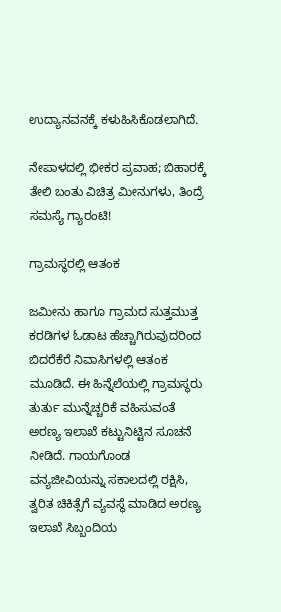ಉದ್ಯಾನವನಕ್ಕೆ ಕಳುಹಿಸಿಕೊಡಲಾಗಿದೆ.

ನೇಪಾಳದಲ್ಲಿ ಭೀಕರ ಪ್ರವಾಹ; ಬಿಹಾರಕ್ಕೆ ತೇಲಿ ಬಂತು ವಿಚಿತ್ರ ಮೀನುಗಳು, ತಿಂದ್ರೆ ಸಮಸ್ಯೆ ಗ್ಯಾರಂಟಿ!

ಗ್ರಾಮಸ್ಥರಲ್ಲಿ ಆತಂಕ

ಜಮೀನು ಹಾಗೂ ಗ್ರಾಮದ ಸುತ್ತಮುತ್ತ ಕರಡಿಗಳ ಓಡಾಟ ಹೆಚ್ಚಾಗಿರುವುದರಿಂದ ಬಿದರೆಕೆರೆ ನಿವಾಸಿಗಳಲ್ಲಿ ಆತಂಕ ಮೂಡಿದೆ. ಈ ಹಿನ್ನೆಲೆಯಲ್ಲಿ ಗ್ರಾಮಸ್ಥರು ತುರ್ತು ಮುನ್ನೆಚ್ಚರಿಕೆ ವಹಿಸುವಂತೆ ಅರಣ್ಯ ಇಲಾಖೆ ಕಟ್ಟುನಿಟ್ಟಿನ ಸೂಚನೆ ನೀಡಿದೆ. ಗಾಯಗೊಂಡ ವನ್ಯಜೀವಿಯನ್ನು ಸಕಾಲದಲ್ಲಿ ರಕ್ಷಿಸಿ, ತ್ವರಿತ ಚಿಕಿತ್ಸೆಗೆ ವ್ಯವಸ್ಥೆ ಮಾಡಿದ ಅರಣ್ಯ ಇಲಾಖೆ ಸಿಬ್ಬಂದಿಯ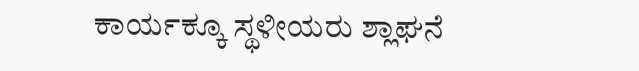ಕಾರ್ಯಕ್ಕೂ ಸ್ಥಳೀಯರು ಶ್ಲಾಘನೆ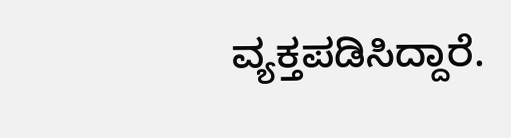ವ್ಯಕ್ತಪಡಿಸಿದ್ದಾರೆ.